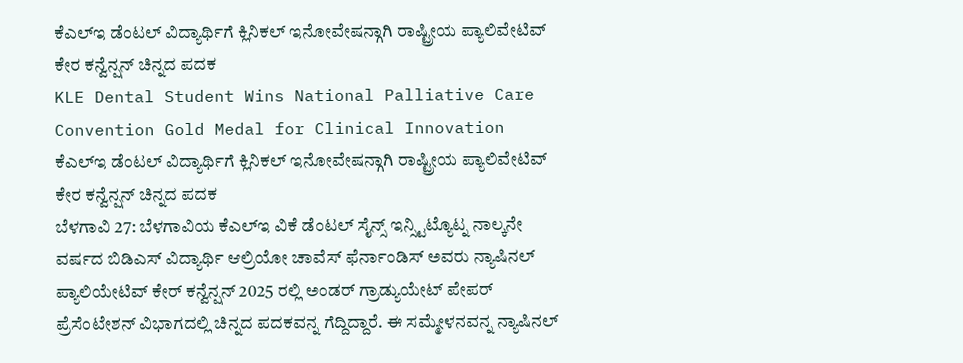ಕೆಎಲ್ಇ ಡೆಂಟಲ್ ವಿದ್ಯಾರ್ಥಿಗೆ ಕ್ಲಿನಿಕಲ್ ಇನೋವೇಷನ್ಗಾಗಿ ರಾಷ್ಟ್ರೀಯ ಪ್ಯಾಲಿವೇಟಿವ್ ಕೇರ ಕನ್ವೆನ್ಷನ್ ಚಿನ್ನದ ಪದಕ
KLE Dental Student Wins National Palliative Care Convention Gold Medal for Clinical Innovation
ಕೆಎಲ್ಇ ಡೆಂಟಲ್ ವಿದ್ಯಾರ್ಥಿಗೆ ಕ್ಲಿನಿಕಲ್ ಇನೋವೇಷನ್ಗಾಗಿ ರಾಷ್ಟ್ರೀಯ ಪ್ಯಾಲಿವೇಟಿವ್ ಕೇರ ಕನ್ವೆನ್ಷನ್ ಚಿನ್ನದ ಪದಕ
ಬೆಳಗಾವಿ 27: ಬೆಳಗಾವಿಯ ಕೆಎಲ್ಇ ವಿಕೆ ಡೆಂಟಲ್ ಸೈನ್ಸ್ ಇನ್ಸ್ಟಿಟ್ಯೊಟ್ನ ನಾಲ್ಕನೇ ವರ್ಷದ ಬಿಡಿಎಸ್ ವಿದ್ಯಾರ್ಥಿ ಆಲ್ರಿಯೋ ಚಾವೆಸ್ ಫೆರ್ನಾಂಡಿಸ್ ಅವರು ನ್ಯಾಷಿನಲ್ ಪ್ಯಾಲಿಯೇಟಿವ್ ಕೇರ್ ಕನ್ವೆನ್ಷನ್ 2025 ರಲ್ಲಿ ಅಂಡರ್ ಗ್ರಾಡ್ಯುಯೇಟ್ ಪೇಪರ್ ಪ್ರೆಸೆಂಟೇಶನ್ ವಿಭಾಗದಲ್ಲಿ ಚಿನ್ನದ ಪದಕವನ್ನ ಗೆದ್ದಿದ್ದಾರೆ. ಈ ಸಮ್ಮೇಳನವನ್ನ ನ್ಯಾಷಿನಲ್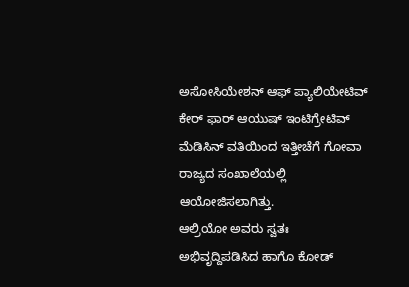ಅಸೋಸಿಯೇಶನ್ ಆಫ್ ಪ್ಯಾಲಿಯೇಟಿವ್ ಕೇರ್ ಫಾರ್ ಆಯುಷ್ ಇಂಟಿಗ್ರೇಟಿವ್ ಮೆಡಿಸಿನ್ ವತಿಯಿಂದ ಇತ್ತೀಚೆಗೆ ಗೋವಾ ರಾಜ್ಯದ ಸಂಖಾಲೆಯಲ್ಲಿ ಆಯೋಜಿಸಲಾಗಿತ್ತು.
ಆಲ್ರಿಯೋ ಅವರು ಸ್ವತಃ ಅಭಿವೃದ್ದಿಪಡಿಸಿದ ಹಾಗೊ ಕೋಡ್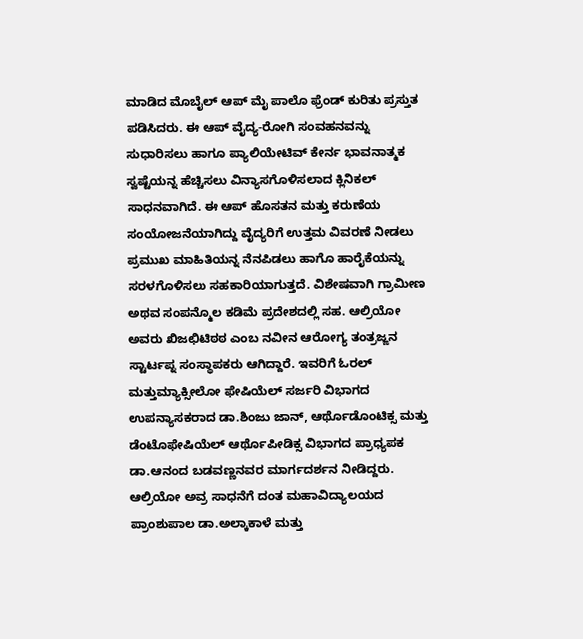ಮಾಡಿದ ಮೊಬೈಲ್ ಆಪ್ ಮೈ ಪಾಲೊ ಫ್ರೆಂಡ್ ಕುರಿತು ಪ್ರಸ್ತುತ ಪಡಿಸಿದರು. ಈ ಆಪ್ ವೈದ್ಯ-ರೋಗಿ ಸಂವಹನವನ್ನು ಸುಧಾರಿಸಲು ಹಾಗೂ ಪ್ಯಾಲಿಯೇಟಿವ್ ಕೇರ್ನ ಭಾವನಾತ್ಮಕ ಸ್ವಷ್ಟೆಯನ್ನ ಹೆಚ್ಚಿಸಲು ವಿನ್ಯಾಸಗೊಳಿಸಲಾದ ಕ್ಲಿನಿಕಲ್ ಸಾಧನವಾಗಿದೆ. ಈ ಆಪ್ ಹೊಸತನ ಮತ್ತು ಕರುಣೆಯ ಸಂಯೋಜನೆಯಾಗಿದ್ದು ವೈದ್ಯರಿಗೆ ಉತ್ತಮ ವಿವರಣೆ ನೀಡಲು ಪ್ರಮುಖ ಮಾಹಿತಿಯನ್ನ ನೆನಪಿಡಲು ಹಾಗೊ ಹಾರೈಕೆಯನ್ನು ಸರಳಗೊಳಿಸಲು ಸಹಕಾರಿಯಾಗುತ್ತದೆ. ವಿಶೇಷವಾಗಿ ಗ್ರಾಮೀಣ ಅಥವ ಸಂಪನ್ಮೊಲ ಕಡಿಮೆ ಪ್ರದೇಶದಲ್ಲಿ ಸಹ. ಆಲ್ರಿಯೋ ಅವರು ಖಿಜಛಿಟಿಠಠ ಎಂಬ ನವೀನ ಆರೋಗ್ಯ ತಂತ್ರಜ್ಙನ ಸ್ಟಾರ್ಟಪ್ನ ಸಂಸ್ಥಾಪಕರು ಆಗಿದ್ದಾರೆ. ಇವರಿಗೆ ಓರಲ್ ಮತ್ತುಮ್ಯಾಕ್ಸೀಲೋ ಫೇಷಿಯೆಲ್ ಸರ್ಜರಿ ವಿಭಾಗದ ಉಪನ್ಯಾಸಕರಾದ ಡಾ.ಶಿಂಜು ಜಾನ್, ಆರ್ಥೊಡೊಂಟಿಕ್ಸ ಮತ್ತು ಡೆಂಟೊಫೇಷಿಯೆಲ್ ಆರ್ಥೊಪೀಡಿಕ್ಸ ವಿಭಾಗದ ಪ್ರಾಧ್ಯಪಕ ಡಾ.ಆನಂದ ಬಡವಣ್ಣನವರ ಮಾರ್ಗದರ್ಶನ ನೀಡಿದ್ದರು.
ಆಲ್ರಿಯೋ ಅವ್ರ ಸಾಧನೆಗೆ ದಂತ ಮಹಾವಿದ್ಯಾಲಯದ ಪ್ರಾಂಶುಪಾಲ ಡಾ.ಅಲ್ಕಾಕಾಳೆ ಮತ್ತು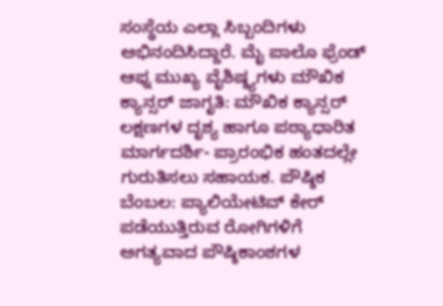ಸಂಸ್ಥೆಯ ಎಲ್ಲಾ ಸಿಬ್ಬಂದಿಗಳು ಅಭಿನಂದಿಸಿದ್ದಾರೆ. ಮೈ ಪಾಲೊ ಫ್ರೆಂಡ್ ಆಫ್ನ ಮುಖ್ಯ ವೈಶಿಷ್ಠ್ಯಗಳು ಮೌಖಿಕ ಕ್ಯಾನ್ಸರ್ ಜಾಗೃತಿ: ಮೌಖಿಕ ಕ್ಯಾನ್ಸರ್ ಲಕ್ಷಣಗಳ ದೃಶ್ಯ ಹಾಗೂ ಪಠ್ಯಾಧಾರಿತ ಮಾರ್ಗದರ್ಶಿ- ಪ್ರಾರಂಭಿಕ ಹಂತದಲ್ಲೇ ಗುರುತಿಸಲು ಸಹಾಯಕ. ಪೌಷ್ಠಿಕ ಬೆಂಬಲ: ಪ್ಯಾಲಿಯೇಟಿವ್ ಕೇರ್ ಪಡೆಯುತ್ತಿರುವ ರೋಗಿಗಳಿಗೆ ಅಗತ್ಯವಾದ ಪೌಷ್ಠಿಕಾಂಶಗಳ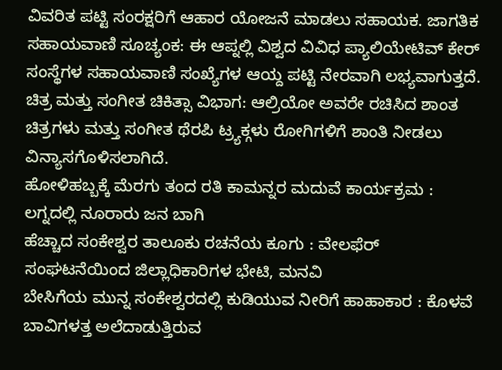ವಿವರಿತ ಪಟ್ಟಿ ಸಂರಕ್ಷರಿಗೆ ಆಹಾರ ಯೋಜನೆ ಮಾಡಲು ಸಹಾಯಕ. ಜಾಗತಿಕ ಸಹಾಯವಾಣಿ ಸೂಚ್ಯಂಕ: ಈ ಆಪ್ನಲ್ಲಿ ವಿಶ್ವದ ವಿವಿಧ ಪ್ಯಾಲಿಯೇಟಿವ್ ಕೇರ್ ಸಂಸ್ಥೆಗಳ ಸಹಾಯವಾಣಿ ಸಂಖ್ಯೆಗಳ ಆಯ್ದ ಪಟ್ಟಿ ನೇರವಾಗಿ ಲಭ್ಯವಾಗುತ್ತದೆ. ಚಿತ್ರ ಮತ್ತು ಸಂಗೀತ ಚಿಕಿತ್ಸಾ ವಿಭಾಗ: ಆಲ್ರಿಯೋ ಅವರೇ ರಚಿಸಿದ ಶಾಂತ ಚಿತ್ರಗಳು ಮತ್ತು ಸಂಗೀತ ಥೆರಪಿ ಟ್ರ್ಯಕ್ಗಳು ರೋಗಿಗಳಿಗೆ ಶಾಂತಿ ನೀಡಲು ವಿನ್ಯಾಸಗೊಳಿಸಲಾಗಿದೆ.
ಹೋಳಿಹಬ್ಬಕ್ಕೆ ಮೆರಗು ತಂದ ರತಿ ಕಾಮನ್ನರ ಮದುವೆ ಕಾರ್ಯಕ್ರಮ : ಲಗ್ನದಲ್ಲಿ ನೂರಾರು ಜನ ಬಾಗಿ
ಹೆಚ್ಚಾದ ಸಂಕೇಶ್ವರ ತಾಲೂಕು ರಚನೆಯ ಕೂಗು : ವೇಲಫೆರ್ ಸಂಘಟನೆಯಿಂದ ಜಿಲ್ಲಾಧಿಕಾರಿಗಳ ಭೇಟಿ, ಮನವಿ
ಬೇಸಿಗೆಯ ಮುನ್ನ ಸಂಕೇಶ್ವರದಲ್ಲಿ ಕುಡಿಯುವ ನೀರಿಗೆ ಹಾಹಾಕಾರ : ಕೊಳವೆ ಬಾವಿಗಳತ್ತ ಅಲೆದಾಡುತ್ತಿರುವ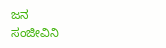ಜನ
ಸಂಜೀವಿನಿ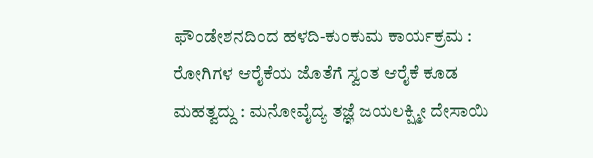ಫೌಂಡೇಶನದಿಂದ ಹಳದಿ-ಕುಂಕುಮ ಕಾರ್ಯಕ್ರಮ : ರೋಗಿಗಳ ಆರೈಕೆಯ ಜೊತೆಗೆ ಸ್ವಂತ ಆರೈಕೆ ಕೂಡ ಮಹತ್ವದ್ದು : ಮನೋವೈದ್ಯ ತಜ್ಞೆ ಜಯಲಕ್ಷ್ಮೀ ದೇಸಾಯಿ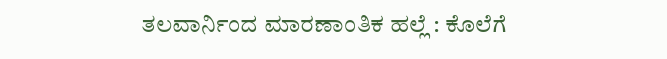ತಲವಾರ್ನಿಂದ ಮಾರಣಾಂತಿಕ ಹಲ್ಲೆ : ಕೊಲೆಗೆ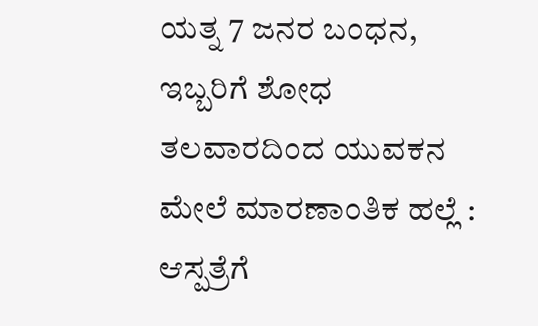ಯತ್ನ 7 ಜನರ ಬಂಧನ, ಇಬ್ಬರಿಗೆ ಶೋಧ
ತಲವಾರದಿಂದ ಯುವಕನ ಮೇಲೆ ಮಾರಣಾಂತಿಕ ಹಲ್ಲೆ : ಆಸ್ಪತ್ರೆಗೆ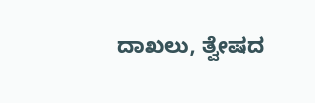ದಾಖಲು, ತ್ವೇಷದ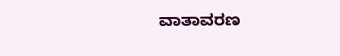ವಾತಾವರಣ